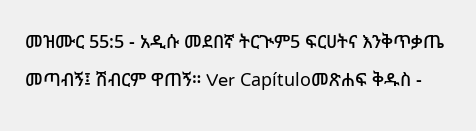መዝሙር 55:5 - አዲሱ መደበኛ ትርጒም5 ፍርሀትና እንቅጥቃጤ መጣብኝ፤ ሽብርም ዋጠኝ። Ver Capítuloመጽሐፍ ቅዱስ -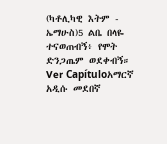(ካቶሊካዊ እትም - ኤማሁስ)5 ልቤ በላዬ ተናወጠብኝ፥ የሞት ድንጋጤም ወደቀብኝ። Ver Capítuloአማርኛ አዲሱ መደበኛ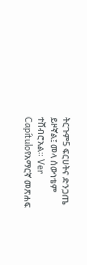ትርጉም5 ፍርሀትና ድንጋጤ ይዞኛል፤ መላ ሰውነቴም ተሸብሮአል። Ver Capítuloየአማርኛ መጽሐፍ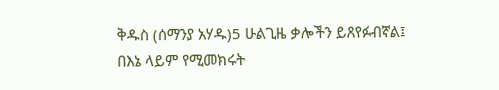ቅዱስ (ሰማንያ አሃዱ)5 ሁልጊዜ ቃሎችን ይጸየፉብኛል፤ በእኔ ላይም የሚመክሩት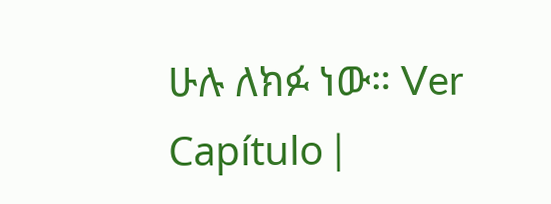ሁሉ ለክፉ ነው። Ver Capítulo |